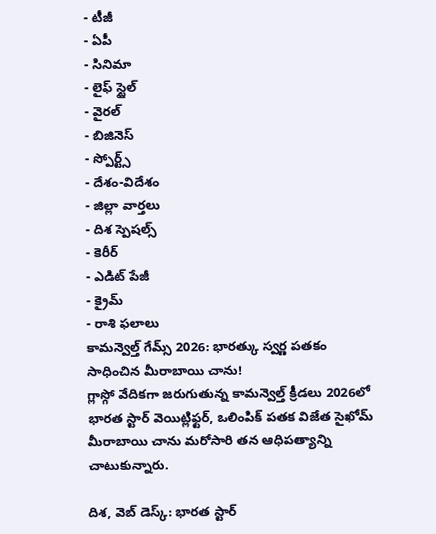- టీజీ
- ఏపీ
- సినిమా
- లైఫ్ స్టైల్
- వైరల్
- బిజినెస్
- స్పోర్ట్స్
- దేశం-విదేశం
- జిల్లా వార్తలు
- దిశ స్పెషల్స్
- కెరీర్
- ఎడిట్ పేజీ
- క్రైమ్
- రాశి ఫలాలు
కామన్వెల్త్ గేమ్స్ 2026: భారత్కు స్వర్ణ పతకం సాధించిన మీరాబాయి చాను!
గ్లాస్గో వేదికగా జరుగుతున్న కామన్వెల్త్ క్రీడలు 2026లో భారత స్టార్ వెయిట్లిఫ్టర్, ఒలింపిక్ పతక విజేత సైఖోమ్ మీరాబాయి చాను మరోసారి తన ఆధిపత్యాన్ని చాటుకున్నారు.

దిశ, వెబ్ డెస్క్: భారత స్టార్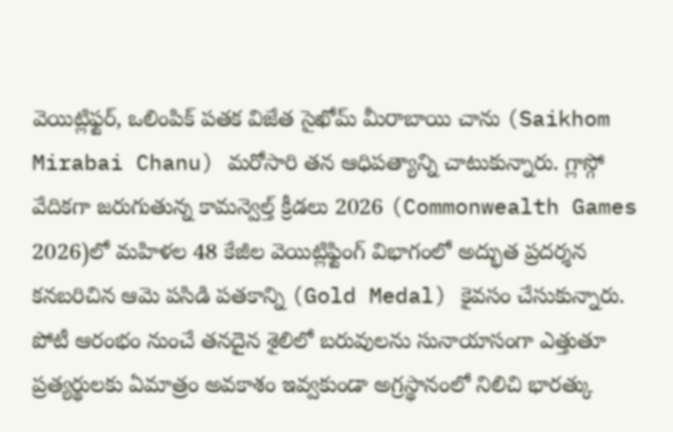వెయిట్లిఫ్టర్, ఒలింపిక్ పతక విజేత సైఖోమ్ మీరాబాయి చాను (Saikhom Mirabai Chanu) మరోసారి తన ఆధిపత్యాన్ని చాటుకున్నారు. గ్లాస్గో వేదికగా జరుగుతున్న కామన్వెల్త్ క్రీడలు 2026 (Commonwealth Games 2026)లో మహిళల 48 కేజీల వెయిట్లిఫ్టింగ్ విభాగంలో అద్భుత ప్రదర్శన కనబరిచిన ఆమె పసిడి పతకాన్ని (Gold Medal) కైవసం చేసుకున్నారు. పోటీ ఆరంభం నుంచే తనదైన శైలిలో బరువులను సునాయాసంగా ఎత్తుతూ ప్రత్యర్థులకు ఏమాత్రం అవకాశం ఇవ్వకుండా అగ్రస్థానంలో నిలిచి భారత్కు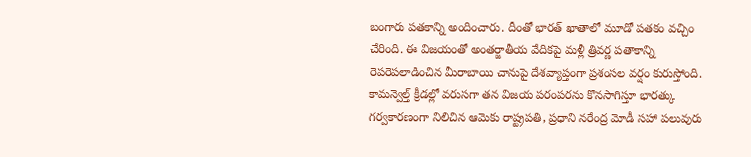బంగారు పతకాన్ని అందించారు. దీంతో భారత్ ఖాతాలో మూడో పతకం వచ్చిం చేరింది. ఈ విజయంతో అంతర్జాతీయ వేదికపై మళ్లీ త్రివర్ణ పతాకాన్ని రెపరెపలాడించిన మీరాబాయి చానుపై దేశవ్యాప్తంగా ప్రశంసల వర్షం కురుస్తోంది. కామన్వెల్త్ క్రీడల్లో వరుసగా తన విజయ పరంపరను కొనసాగిస్తూ భారత్కు గర్వకారణంగా నిలిచిన ఆమెకు రాష్ట్రపతి, ప్రధాని నరేంద్ర మోడీ సహా పలువురు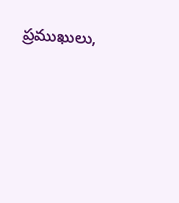ప్రముఖులు,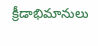క్రీడాభిమానులు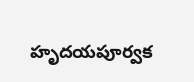హృదయపూర్వక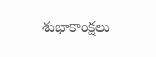శుభాకాంక్షలు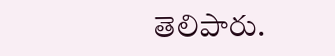తెలిపారు.